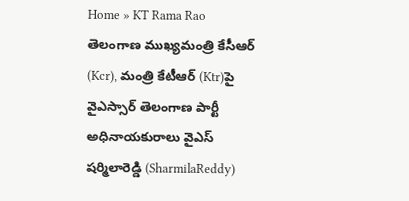Home » KT Rama Rao
తెలంగాణ ముఖ్యమంత్రి కేసీఆర్ (Kcr), మంత్రి కేటీఆర్ (Ktr)పై వైఎస్సార్ తెలంగాణ పార్టీ అధినాయకురాలు వైఎస్ షర్మిలారెడ్డి (SharmilaReddy)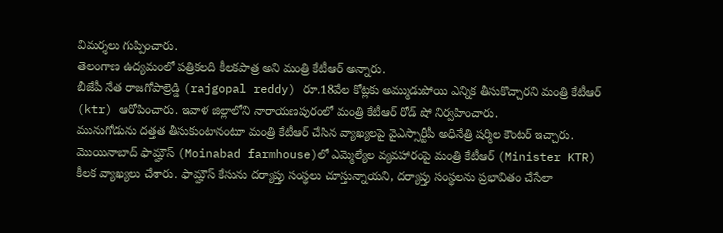విమర్శలు గుప్పించారు.
తెలంగాణ ఉద్యమంలో పత్రికలది కీలకపాత్ర అని మంత్రి కేటీఆర్ అన్నారు.
బీజేపీ నేత రాజగోపాల్రెడ్డి (rajgopal reddy) రూ.18వేల కోట్లకు అమ్ముడుపోయి ఎన్నిక తీసుకొచ్చారని మంత్రి కేటీఆర్ (ktr) ఆరోపించారు. ఇవాళ జిల్లాలోని నారాయణపురంలో మంత్రి కేటీఆర్ రోడ్ షో నిర్వహించారు.
మునుగోడును దత్తత తీసుకుంటానంటూ మంత్రి కేటీఆర్ చేసిన వ్యాఖ్యలపై వైఎస్సార్టీపీ అధినేత్రి షర్మిల కౌంటర్ ఇచ్చారు.
మొయినాబాద్ ఫామ్హౌస్ (Moinabad farmhouse)లో ఎమ్మెల్యేల వ్యవహారంపై మంత్రి కేటీఆర్ (Minister KTR) కీలక వ్యాఖ్యలు చేశారు. ఫామ్హౌస్ కేసును దర్యాప్తు సంస్థలు చూస్తున్నాయని, దర్యాప్తు సంస్థలను ప్రభావితం చేసేలా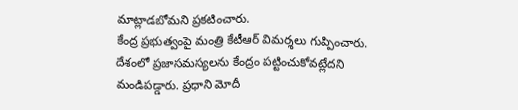మాట్లాడబోమని ప్రకటించారు.
కేంద్ర ప్రభుత్వంపై మంత్రి కేటీఆర్ విమర్శలు గుప్పించారు. దేశంలో ప్రజాసమస్యలను కేంద్రం పట్టించుకోవట్లేదని మండిపడ్డారు. ప్రధాని మోదీ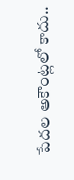పేదల అకౌంట్లలో కాదు..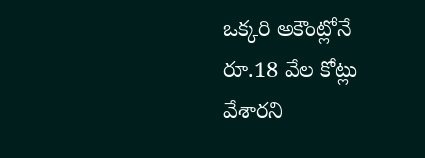ఒక్కరి అకౌంట్లోనే రూ.18 వేల కోట్లు వేశారని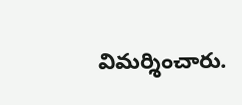విమర్శించారు.